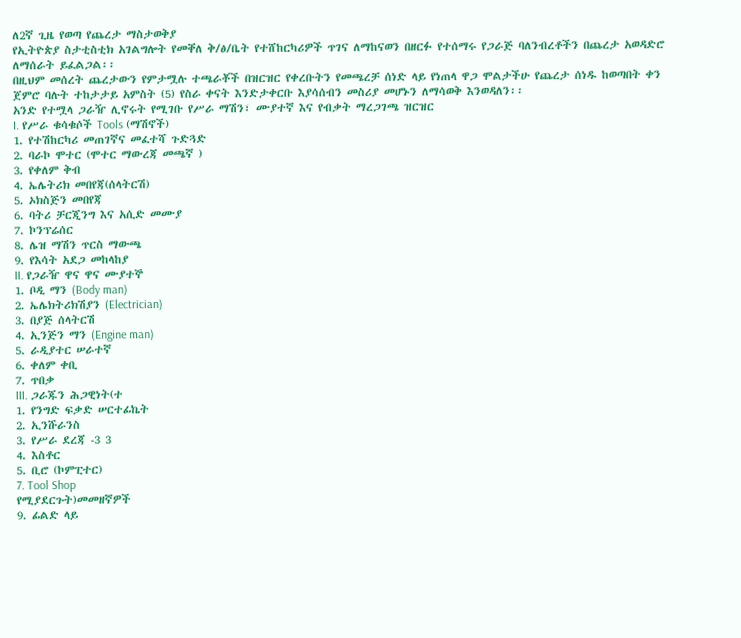ለ2ኛ ጊዜ የወጣ የጨረታ ማስታወቅያ
የኢትዮጵያ ስታቲስቲክ አገልግሎት የመቐለ ቅ/ፅ/ቤት የተሸከርካሪዎች ጥገና ለማከናወን በዘርፉ የተሰማሩ የጋራጅ ባለንብረቶችን በጨረታ አወዳድሮ ለማሰራት ይፈልጋል፡፡
በዚህም መሰረት ጨረታውን የምታሟሉ ተጫራቾች በዝርዝር የቀረቡትን የመጫረቻ ሰነድ ላይ የነጠላ ዋጋ ሞልታችሁ የጨረታ ሰነዱ ከወጣበት ቀን ጀምሮ ባሉት ተከታታይ አምስት (5) የስራ ቀናት እንድታቀርቡ እያሳሰብን መስሪያ መሆኑን ለማሳወቅ እንወዳለን፡፡
አንድ የተሟላ ጋራዥ ሊኖሩት የሚገቡ የሥራ ማሽን፣ ሙያተኛ እና የብቃት ማረጋገጫ ዝርዝር
I. የሥራ ቁሳቁሶች Tools (ማሽኖች)
1. የተሽከርካሪ መጠገኛና መፈተሻ ጉድጓድ
2. ባራኮ ሞተር (ሞተር ማውረጃ መጫኛ )
3. የቀለም ቅብ
4. ኤሌትሪክ መበየጃ(ሰላትርሽ)
5. ኦክስጅን መበየጃ
6. ባትሪ ቻርጂንግ እና አሲድ መሙያ
7. ኮንፕሬሰር
8. ሌዝ ማሽን ጥርስ ማውጫ
9. የእሳት አደጋ መከላከያ
II. የጋራዥ ዋና ዋና ሙያተኞ
1. ቦዲ ማን (Body man)
2. ኤሌክትሪክሽያን (Electrician)
3. በያጅ ሰላትርሽ
4. ኢንጅን ማን (Engine man)
5. ራዲያተር ሠራተኛ
6. ቀለም ቀቢ
7. ጥበቃ
III. ጋራጁን ሕጋዊነት(ተ
1. የንግድ ፍቃድ ሠርተፊኬት
2. ኢንሹራንስ
3. የሥራ ደረጃ -3 3
4. እስቶር
5. ቢሮ (ኮምፒተር)
7. Tool Shop
የሚያደርጉት)መመዘኛዎች
9. ፊልድ ላይ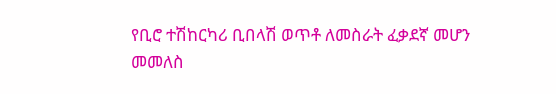የቢሮ ተሽከርካሪ ቢበላሽ ወጥቶ ለመስራት ፈቃደኛ መሆን
መመለስ